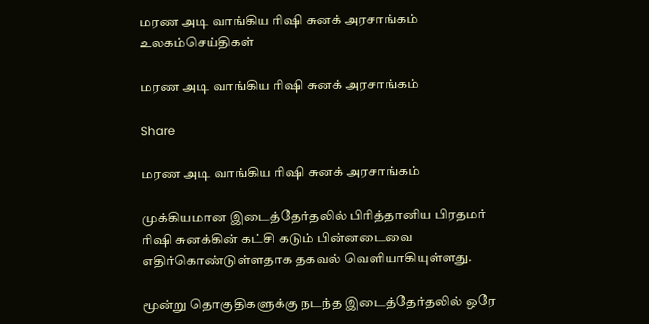மரண அடி வாங்கிய ரிஷி சுனக் அரசாங்கம்
உலகம்செய்திகள்

மரண அடி வாங்கிய ரிஷி சுனக் அரசாங்கம்

Share

மரண அடி வாங்கிய ரிஷி சுனக் அரசாங்கம்

முக்கியமான இடைத்தேர்தலில் பிரித்தானிய பிரதமர் ரிஷி சுனக்கின் கட்சி கடும் பின்னடைவை எதிர்கொண்டுள்ளதாக தகவல் வெளியாகியுள்ளது.

மூன்று தொகுதிகளுக்கு நடந்த இடைத்தேர்தலில் ஒரே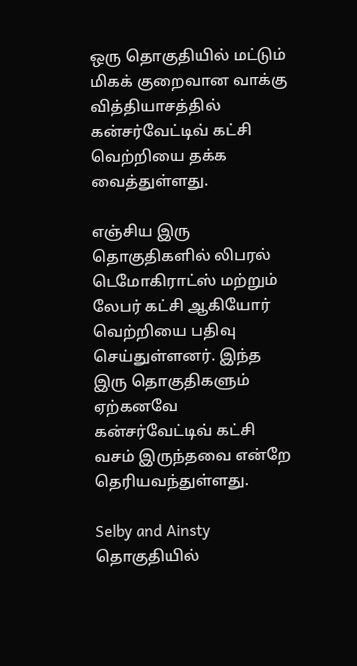ஒரு தொகுதியில் மட்டும் மிகக் குறைவான வாக்கு வித்தியாசத்தில் கன்சர்வேட்டிவ் கட்சி வெற்றியை தக்க வைத்துள்ளது.

எஞ்சிய இரு தொகுதிகளில் லிபரல் டெமோகிராட்ஸ் மற்றும் லேபர் கட்சி ஆகியோர் வெற்றியை பதிவு செய்துள்ளனர். இந்த இரு தொகுதிகளும் ஏற்கனவே கன்சர்வேட்டிவ் கட்சி வசம் இருந்தவை என்றே தெரியவந்துள்ளது.

Selby and Ainsty தொகுதியில்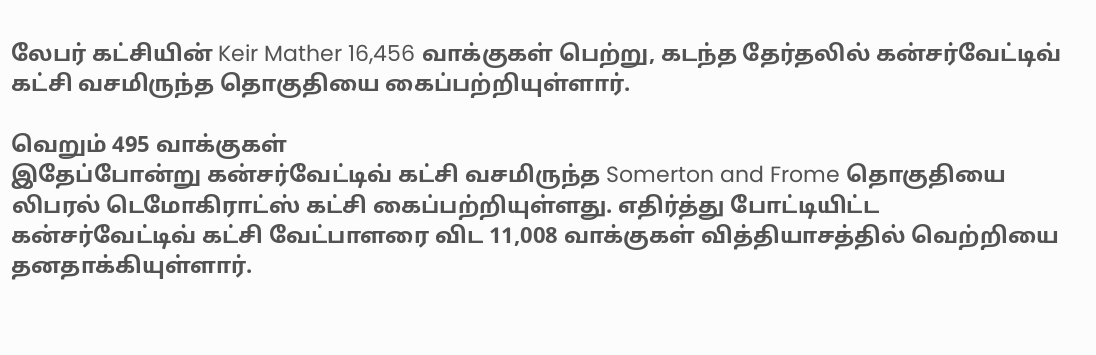லேபர் கட்சியின் Keir Mather 16,456 வாக்குகள் பெற்று, கடந்த தேர்தலில் கன்சர்வேட்டிவ் கட்சி வசமிருந்த தொகுதியை கைப்பற்றியுள்ளார்.

வெறும் 495 வாக்குகள்
இதேப்போன்று கன்சர்வேட்டிவ் கட்சி வசமிருந்த Somerton and Frome தொகுதியை லிபரல் டெமோகிராட்ஸ் கட்சி கைப்பற்றியுள்ளது. எதிர்த்து போட்டியிட்ட கன்சர்வேட்டிவ் கட்சி வேட்பாளரை விட 11,008 வாக்குகள் வித்தியாசத்தில் வெற்றியை தனதாக்கியுள்ளார்.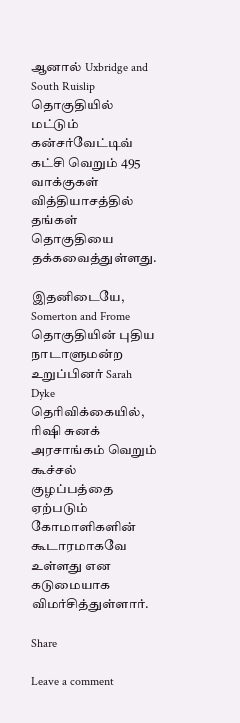ஆனால் Uxbridge and South Ruislip தொகுதியில் மட்டும் கன்சர்வேட்டிவ் கட்சி வெறும் 495 வாக்குகள் வித்தியாசத்தில் தங்கள் தொகுதியை தக்கவைத்துள்ளது.

இதனிடையே, Somerton and Frome தொகுதியின் புதிய நாடாளுமன்ற உறுப்பினர் Sarah Dyke தெரிவிக்கையில், ரிஷி சுனக் அரசாங்கம் வெறும் கூச்சல் குழப்பத்தை ஏற்படும் கோமாளிகளின் கூடாரமாகவே உள்ளது என கடுமையாக விமர்சித்துள்ளார்.

Share

Leave a comment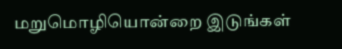மறுமொழியொன்றை இடுங்கள்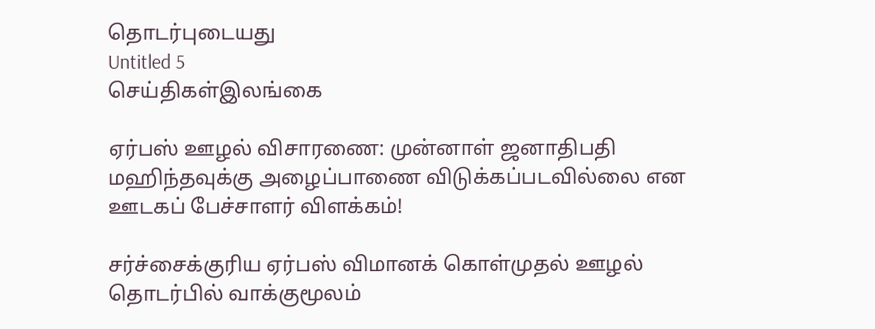தொடர்புடையது
Untitled 5
செய்திகள்இலங்கை

ஏர்பஸ் ஊழல் விசாரணை: முன்னாள் ஜனாதிபதி மஹிந்தவுக்கு அழைப்பாணை விடுக்கப்படவில்லை என ஊடகப் பேச்சாளர் விளக்கம்!

சர்ச்சைக்குரிய ஏர்பஸ் விமானக் கொள்முதல் ஊழல் தொடர்பில் வாக்குமூலம்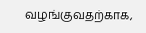வழங்குவதற்காக,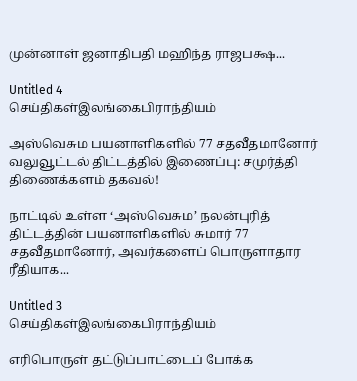முன்னாள் ஜனாதிபதி மஹிந்த ராஜபக்ஷ...

Untitled 4
செய்திகள்இலங்கைபிராந்தியம்

அஸ்வெசும பயனாளிகளில் 77 சதவீதமானோர் வலுவூட்டல் திட்டத்தில் இணைப்பு: சமுர்த்தி திணைக்களம் தகவல்!

நாட்டில் உள்ள ‘அஸ்வெசும’ நலன்புரித் திட்டத்தின் பயனாளிகளில் சுமார் 77 சதவீதமானோர், அவர்களைப் பொருளாதார ரீதியாக...

Untitled 3
செய்திகள்இலங்கைபிராந்தியம்

எரிபொருள் தட்டுப்பாட்டைப் போக்க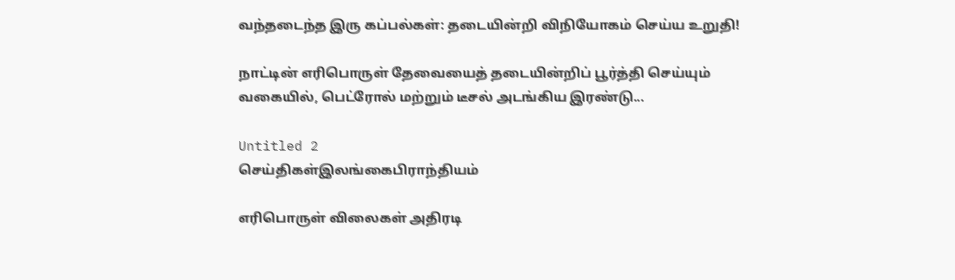வந்தடைந்த இரு கப்பல்கள்: தடையின்றி விநியோகம் செய்ய உறுதி!

நாட்டின் எரிபொருள் தேவையைத் தடையின்றிப் பூர்த்தி செய்யும் வகையில், பெட்ரோல் மற்றும் டீசல் அடங்கிய இரண்டு...

Untitled 2
செய்திகள்இலங்கைபிராந்தியம்

எரிபொருள் விலைகள் அதிரடி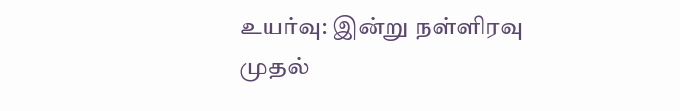உயர்வு: இன்று நள்ளிரவு முதல்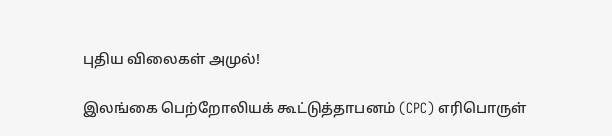புதிய விலைகள் அமுல்!

இலங்கை பெற்றோலியக் கூட்டுத்தாபனம் (CPC) எரிபொருள்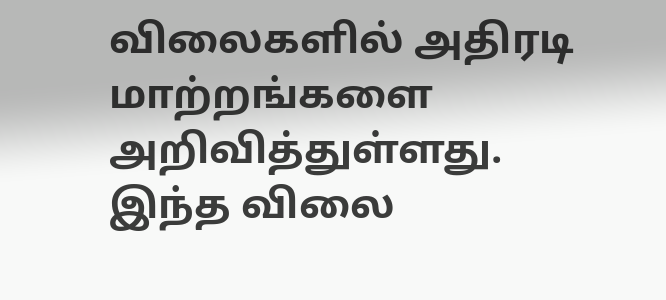விலைகளில் அதிரடி மாற்றங்களை அறிவித்துள்ளது. இந்த விலை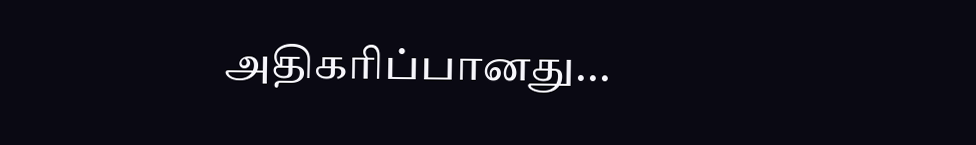அதிகரிப்பானது...